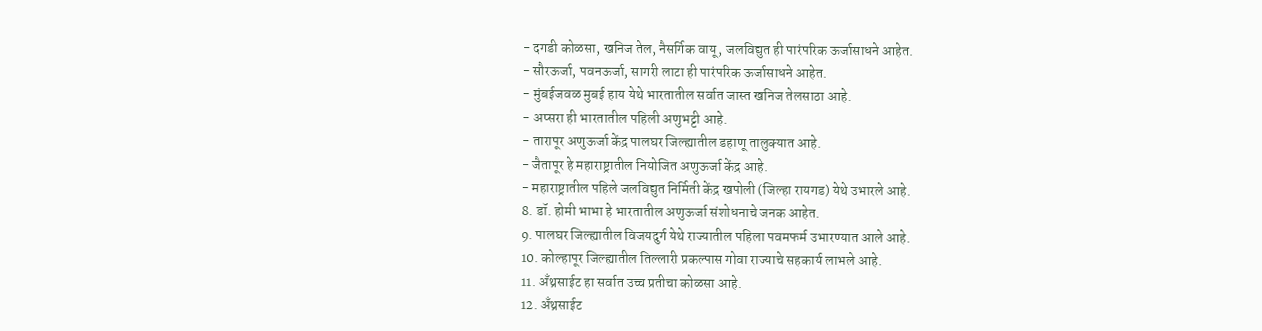- दगडी कोळसा, खनिज तेल, नैसर्गिक वायू, जलविद्युत ही पारंपरिक ऊर्जासाधने आहेत.
- सौरऊर्जा, पवनऊर्जा, सागरी लाटा ही पारंपरिक ऊर्जासाधने आहेत.
- मुंबईजवळ मुबई हाय येथे भारतातील सर्वात जास्त खनिज तेलसाठा आहे.
- अप्सरा ही भारतातील पहिली अणुभट्टी आहे.
- तारापूर अणुऊर्जा केंद्र पालघर जिल्ह्यातील डहाणू तालुक्यात आहे.
- जैतापूर हे महाराष्ट्रातील नियोजित अणुऊर्जा केंद्र आहे.
- महाराष्ट्रातील पहिले जलविद्युत निर्मिती केंद्र खपोली (जिल्हा रायगड) येथे उभारले आहे.
8. डॉ. होमी भाभा हे भारतातील अणुऊर्जा संशोधनाचे जनक आहेत.
9. पालघर जिल्ह्यातील विजयदुर्ग येथे राज्यातील पहिला पवमफर्म उभारण्यात आले आहे.
10. कोल्हापूर जिल्ह्यातील तिल्लारी प्रकल्पास गोवा राज्याचे सहकार्य लाभले आहे.
11. अँथ्रसाईट हा सर्वात उच्च प्रतीचा कोळसा आहे.
12. अँथ्रसाईट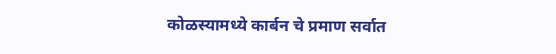कोळस्यामध्ये कार्बन चे प्रमाण सर्वात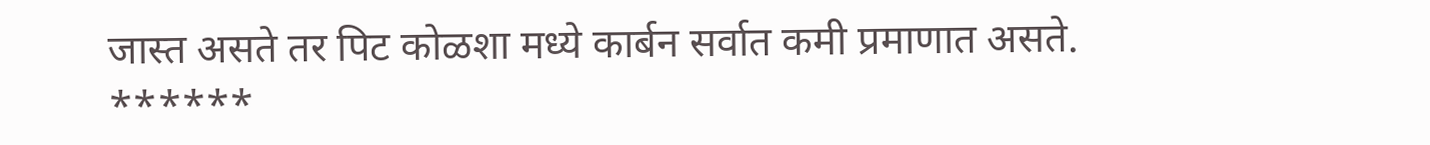जास्त असते तर पिट कोळशा मध्ये कार्बन सर्वात कमी प्रमाणात असते.
******